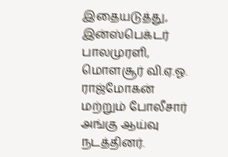இதையடுத்து, இன்ஸ்பெக்டர் பாலமுரளி, மொளசூர் வி.ஏ.ஓ. ராஜ்மோகன் மற்றும் போலீசார் அங்கு ஆய்வு நடத்தினர்.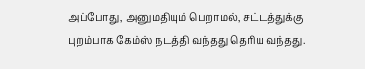அப்போது, அனுமதியும் பெறாமல், சட்டத்துக்கு புறம்பாக கேம்ஸ் நடத்தி வந்தது தெரிய வந்தது.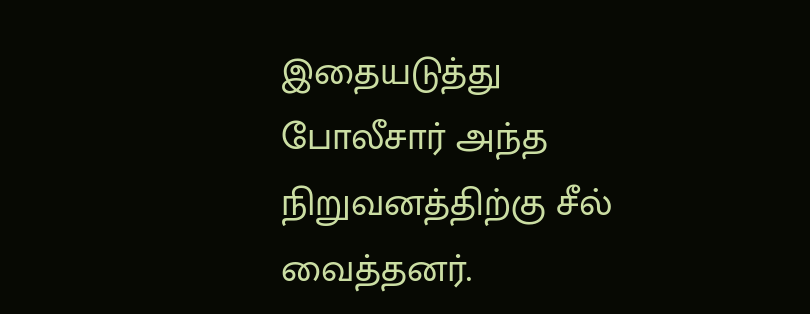இதையடுத்து போலீசார் அந்த நிறுவனத்திற்கு சீல் வைத்தனர்.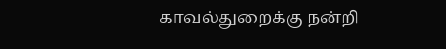காவல்துறைக்கு நன்றி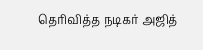தெரிவித்த நடிகர் அஜித்